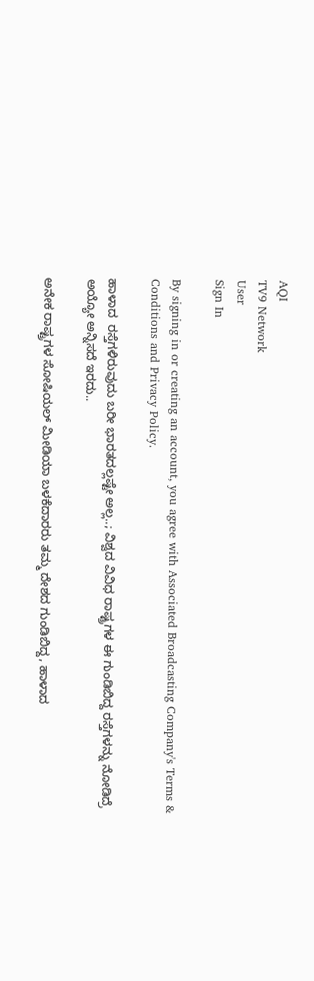AQI
TV9 Network
User
Sign In

By signing in or creating an account, you agree with Associated Broadcasting Company's Terms & Conditions and Privacy Policy.

ಹಾಳಾದ  ರಸ್ತೆಗಳಿರುವುದು ಬರೀ ಭಾರತದಲ್ಲಷ್ಟೇ ಅಲ್ಲ..; ವಿಶ್ವದ ವಿವಿಧ ರಾಷ್ಟ್ರಗಳ ಈ ಗುಂಡಿಬಿದ್ದ ರಸ್ತೆಗಳನ್ನು ನೋಡಿದ್ರೆ ಅಯ್ಯೋ ಅನ್ನಿಸದೆ ಇರದು..

ಅನೇಕ ರಾಷ್ಟ್ರಗಳ ಸೋಷಿಯಲ್ ಮೀಡಿಯಾ ಬಳಕೆದಾರರು ತಮ್ಮ ದೇಶದ ಗುಂಡಿಬಿದ್ದ, ಹಾಳಾದ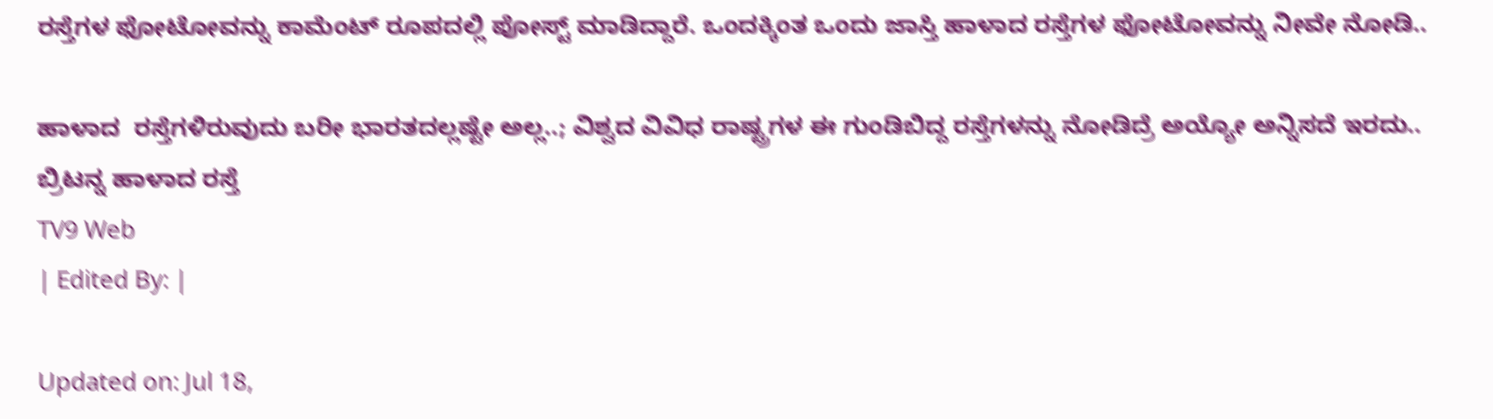ರಸ್ತೆಗಳ ಫೋಟೋವನ್ನು ಕಾಮೆಂಟ್ ರೂಪದಲ್ಲಿ ಪೋಸ್ಟ್ ಮಾಡಿದ್ದಾರೆ. ಒಂದಕ್ಕಿಂತ ಒಂದು ಜಾಸ್ತಿ ಹಾಳಾದ ರಸ್ತೆಗಳ ಫೋಟೋವನ್ನು ನೀವೇ ನೋಡಿ..

ಹಾಳಾದ  ರಸ್ತೆಗಳಿರುವುದು ಬರೀ ಭಾರತದಲ್ಲಷ್ಟೇ ಅಲ್ಲ..; ವಿಶ್ವದ ವಿವಿಧ ರಾಷ್ಟ್ರಗಳ ಈ ಗುಂಡಿಬಿದ್ದ ರಸ್ತೆಗಳನ್ನು ನೋಡಿದ್ರೆ ಅಯ್ಯೋ ಅನ್ನಿಸದೆ ಇರದು..
ಬ್ರಿಟನ್ನ ಹಾಳಾದ ರಸ್ತೆ
TV9 Web
| Edited By: |

Updated on: Jul 18,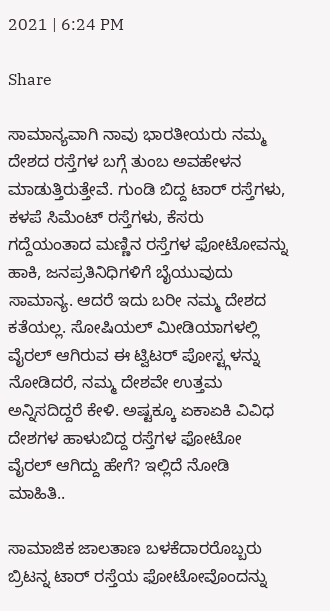2021 | 6:24 PM

Share

ಸಾಮಾನ್ಯವಾಗಿ ನಾವು ಭಾರತೀಯರು ನಮ್ಮ ದೇಶದ ರಸ್ತೆಗಳ ಬಗ್ಗೆ ತುಂಬ ಅವಹೇಳನ ಮಾಡುತ್ತಿರುತ್ತೇವೆ. ಗುಂಡಿ ಬಿದ್ದ ಟಾರ್ ರಸ್ತೆಗಳು, ಕಳಪೆ ಸಿಮೆಂಟ್ ರಸ್ತೆಗಳು, ಕೆಸರು ಗದ್ದೆಯಂತಾದ ಮಣ್ಣಿನ ರಸ್ತೆಗಳ ಫೋಟೋವನ್ನು ಹಾಕಿ, ಜನಪ್ರತಿನಿಧಿಗಳಿಗೆ ಬೈಯುವುದು ಸಾಮಾನ್ಯ. ಆದರೆ ಇದು ಬರೀ ನಮ್ಮ ದೇಶದ ಕತೆಯಲ್ಲ. ಸೋಷಿಯಲ್ ಮೀಡಿಯಾಗಳಲ್ಲಿ ವೈರಲ್ ಆಗಿರುವ ಈ ಟ್ವಿಟರ್ ಪೋಸ್ಟ್ಗಳನ್ನು ನೋಡಿದರೆ, ನಮ್ಮ ದೇಶವೇ ಉತ್ತಮ ಅನ್ನಿಸದಿದ್ದರೆ ಕೇಳಿ. ಅಷ್ಟಕ್ಕೂ ಏಕಾಏಕಿ ವಿವಿಧ ದೇಶಗಳ ಹಾಳುಬಿದ್ದ ರಸ್ತೆಗಳ ಫೋಟೋ ವೈರಲ್ ಆಗಿದ್ದು ಹೇಗೆ? ಇಲ್ಲಿದೆ ನೋಡಿ ಮಾಹಿತಿ..

ಸಾಮಾಜಿಕ ಜಾಲತಾಣ ಬಳಕೆದಾರರೊಬ್ಬರು ಬ್ರಿಟನ್ನ ಟಾರ್ ರಸ್ತೆಯ ಫೋಟೋವೊಂದನ್ನು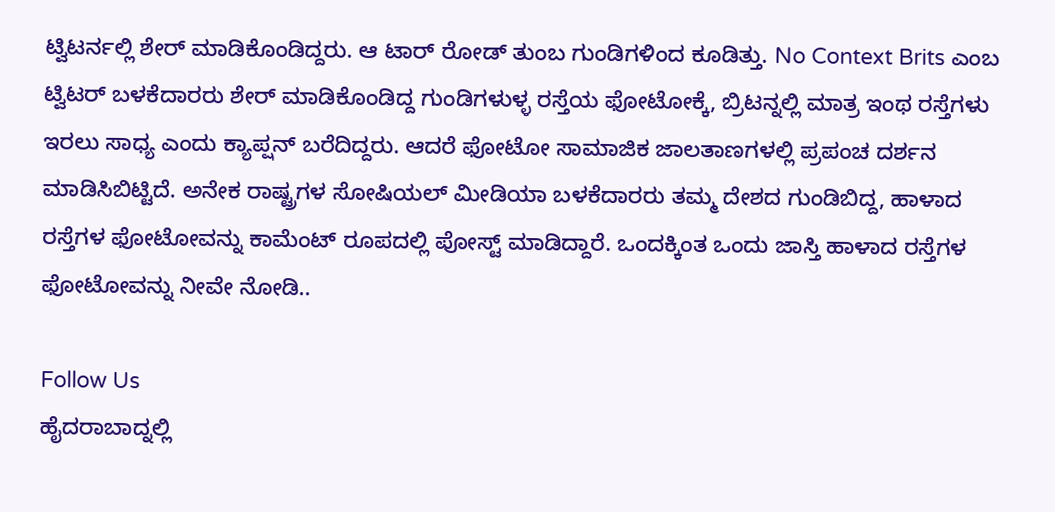ಟ್ವಿಟರ್ನಲ್ಲಿ ಶೇರ್ ಮಾಡಿಕೊಂಡಿದ್ದರು. ಆ ಟಾರ್ ರೋಡ್ ತುಂಬ ಗುಂಡಿಗಳಿಂದ ಕೂಡಿತ್ತು. No Context Brits ಎಂಬ ಟ್ವಿಟರ್ ಬಳಕೆದಾರರು ಶೇರ್ ಮಾಡಿಕೊಂಡಿದ್ದ ಗುಂಡಿಗಳುಳ್ಳ ರಸ್ತೆಯ ಫೋಟೋಕ್ಕೆ, ಬ್ರಿಟನ್ನಲ್ಲಿ ಮಾತ್ರ ಇಂಥ ರಸ್ತೆಗಳು ಇರಲು ಸಾಧ್ಯ ಎಂದು ಕ್ಯಾಪ್ಷನ್ ಬರೆದಿದ್ದರು. ಆದರೆ ಫೋಟೋ ಸಾಮಾಜಿಕ ಜಾಲತಾಣಗಳಲ್ಲಿ ಪ್ರಪಂಚ ದರ್ಶನ ಮಾಡಿಸಿಬಿಟ್ಟಿದೆ. ಅನೇಕ ರಾಷ್ಟ್ರಗಳ ಸೋಷಿಯಲ್ ಮೀಡಿಯಾ ಬಳಕೆದಾರರು ತಮ್ಮ ದೇಶದ ಗುಂಡಿಬಿದ್ದ, ಹಾಳಾದ ರಸ್ತೆಗಳ ಫೋಟೋವನ್ನು ಕಾಮೆಂಟ್ ರೂಪದಲ್ಲಿ ಪೋಸ್ಟ್ ಮಾಡಿದ್ದಾರೆ. ಒಂದಕ್ಕಿಂತ ಒಂದು ಜಾಸ್ತಿ ಹಾಳಾದ ರಸ್ತೆಗಳ ಫೋಟೋವನ್ನು ನೀವೇ ನೋಡಿ..

Follow Us
ಹೈದರಾಬಾದ್ನಲ್ಲಿ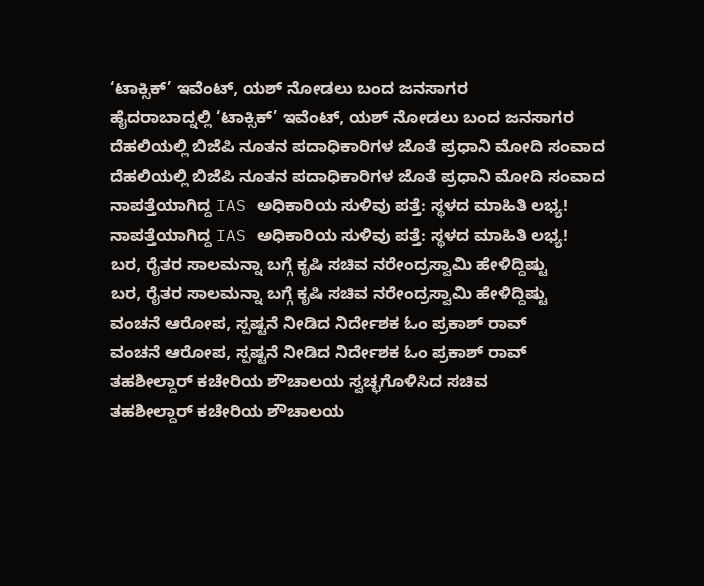‘ಟಾಕ್ಸಿಕ್’ ಇವೆಂಟ್, ಯಶ್ ನೋಡಲು ಬಂದ ಜನಸಾಗರ
ಹೈದರಾಬಾದ್ನಲ್ಲಿ ‘ಟಾಕ್ಸಿಕ್’ ಇವೆಂಟ್, ಯಶ್ ನೋಡಲು ಬಂದ ಜನಸಾಗರ
ದೆಹಲಿಯಲ್ಲಿ ಬಿಜೆಪಿ ನೂತನ ಪದಾಧಿಕಾರಿಗಳ ಜೊತೆ ಪ್ರಧಾನಿ ಮೋದಿ ಸಂವಾದ
ದೆಹಲಿಯಲ್ಲಿ ಬಿಜೆಪಿ ನೂತನ ಪದಾಧಿಕಾರಿಗಳ ಜೊತೆ ಪ್ರಧಾನಿ ಮೋದಿ ಸಂವಾದ
ನಾಪತ್ತೆಯಾಗಿದ್ದ IAS ಅಧಿಕಾರಿಯ ಸುಳಿವು ಪತ್ತೆ: ಸ್ಥಳದ ಮಾಹಿತಿ ಲಭ್ಯ!
ನಾಪತ್ತೆಯಾಗಿದ್ದ IAS ಅಧಿಕಾರಿಯ ಸುಳಿವು ಪತ್ತೆ: ಸ್ಥಳದ ಮಾಹಿತಿ ಲಭ್ಯ!
ಬರ, ರೈತರ ಸಾಲಮನ್ನಾ ಬಗ್ಗೆ ಕೃಷಿ ಸಚಿವ ನರೇಂದ್ರಸ್ವಾಮಿ ಹೇಳಿದ್ದಿಷ್ಟು
ಬರ, ರೈತರ ಸಾಲಮನ್ನಾ ಬಗ್ಗೆ ಕೃಷಿ ಸಚಿವ ನರೇಂದ್ರಸ್ವಾಮಿ ಹೇಳಿದ್ದಿಷ್ಟು
ವಂಚನೆ ಆರೋಪ, ಸ್ಪಷ್ಟನೆ ನೀಡಿದ ನಿರ್ದೇಶಕ ಓಂ ಪ್ರಕಾಶ್ ರಾವ್
ವಂಚನೆ ಆರೋಪ, ಸ್ಪಷ್ಟನೆ ನೀಡಿದ ನಿರ್ದೇಶಕ ಓಂ ಪ್ರಕಾಶ್ ರಾವ್
ತಹಶೀಲ್ದಾರ್ ಕಚೇರಿಯ ಶೌಚಾಲಯ ಸ್ವಚ್ಛಗೊಳಿಸಿದ ಸಚಿವ
ತಹಶೀಲ್ದಾರ್ ಕಚೇರಿಯ ಶೌಚಾಲಯ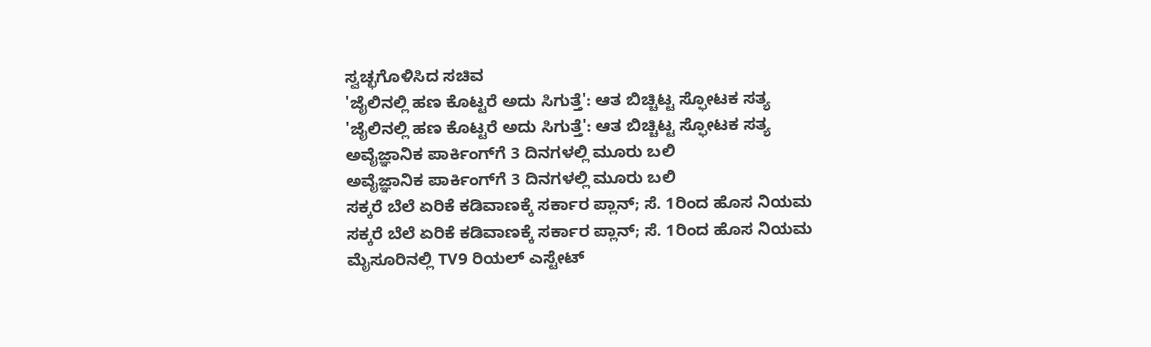ಸ್ವಚ್ಛಗೊಳಿಸಿದ ಸಚಿವ
'ಜೈಲಿನಲ್ಲಿ ಹಣ ಕೊಟ್ಟರೆ ಅದು ಸಿಗುತ್ತೆ': ಆತ ಬಿಚ್ಚಿಟ್ಟ ಸ್ಫೋಟಕ ಸತ್ಯ
'ಜೈಲಿನಲ್ಲಿ ಹಣ ಕೊಟ್ಟರೆ ಅದು ಸಿಗುತ್ತೆ': ಆತ ಬಿಚ್ಚಿಟ್ಟ ಸ್ಫೋಟಕ ಸತ್ಯ
ಅವೈಜ್ಞಾನಿಕ ಪಾರ್ಕಿಂಗ್‌ಗೆ 3 ದಿನಗಳಲ್ಲಿ ಮೂರು ಬಲಿ
ಅವೈಜ್ಞಾನಿಕ ಪಾರ್ಕಿಂಗ್‌ಗೆ 3 ದಿನಗಳಲ್ಲಿ ಮೂರು ಬಲಿ
ಸಕ್ಕರೆ ಬೆಲೆ ಏರಿಕೆ ಕಡಿವಾಣಕ್ಕೆ ಸರ್ಕಾರ ಪ್ಲಾನ್; ಸೆ. 1ರಿಂದ ಹೊಸ ನಿಯಮ
ಸಕ್ಕರೆ ಬೆಲೆ ಏರಿಕೆ ಕಡಿವಾಣಕ್ಕೆ ಸರ್ಕಾರ ಪ್ಲಾನ್; ಸೆ. 1ರಿಂದ ಹೊಸ ನಿಯಮ
ಮೈಸೂರಿನಲ್ಲಿ TV9 ರಿಯಲ್ ಎಸ್ಟೇಟ್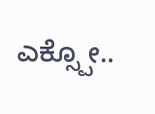ಎಕ್ಸ್ಪೋ..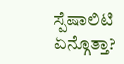ಸ್ಪೆಷಾಲಿಟಿ ಏನ್ಗೊತ್ತಾ?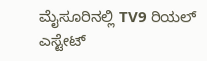ಮೈಸೂರಿನಲ್ಲಿ TV9 ರಿಯಲ್ ಎಸ್ಟೇಟ್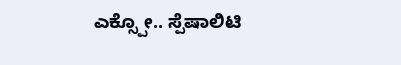ಎಕ್ಸ್ಪೋ.. ಸ್ಪೆಷಾಲಿಟಿ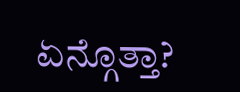ಏನ್ಗೊತ್ತಾ?